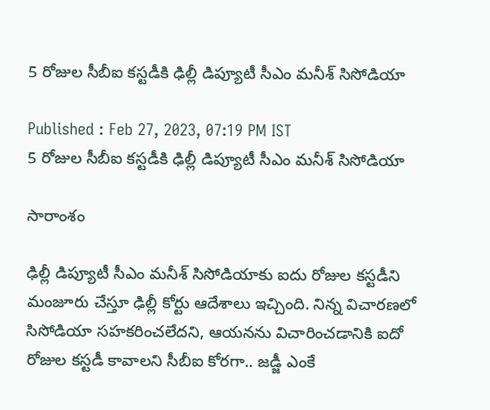5 రోజుల సీబీఐ కస్టడీకి ఢిల్లీ డిప్యూటీ సీఎం మనీశ్ సిసోడియా

Published : Feb 27, 2023, 07:19 PM IST
5 రోజుల సీబీఐ కస్టడీకి ఢిల్లీ డిప్యూటీ సీఎం మనీశ్ సిసోడియా

సారాంశం

ఢిల్లీ డిప్యూటీ సీఎం మనీశ్ సిసోడియాకు ఐదు రోజుల కస్టడీని మంజూరు చేస్తూ ఢిల్లీ కోర్టు ఆదేశాలు ఇచ్చింది. నిన్న విచారణలో సిసోడియా సహకరించలేదని, ఆయనను విచారించడానికి ఐదో రోజుల కస్టడీ కావాలని సీబీఐ కోరగా.. జడ్జీ ఎంకే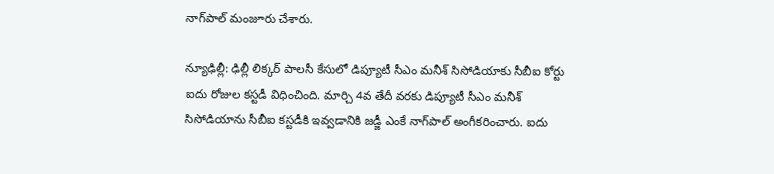నాగ్‌పాల్ మంజూరు చేశారు.

న్యూఢిల్లీ: ఢిల్లీ లిక్కర్ పాలసీ కేసులో డిప్యూటీ సీఎం మనీశ్ సిసోడియాకు సీబీఐ కోర్టు ఐదు రోజుల కస్టడీ విధించింది. మార్చి 4వ తేదీ వరకు డిప్యూటీ సీఎం మనీశ్ సిసోడియాను సీబీఐ కస్టడీకి ఇవ్వడానికి జడ్జీ ఎంకే నాగ్‌పాల్ అంగీకరించారు. ఐదు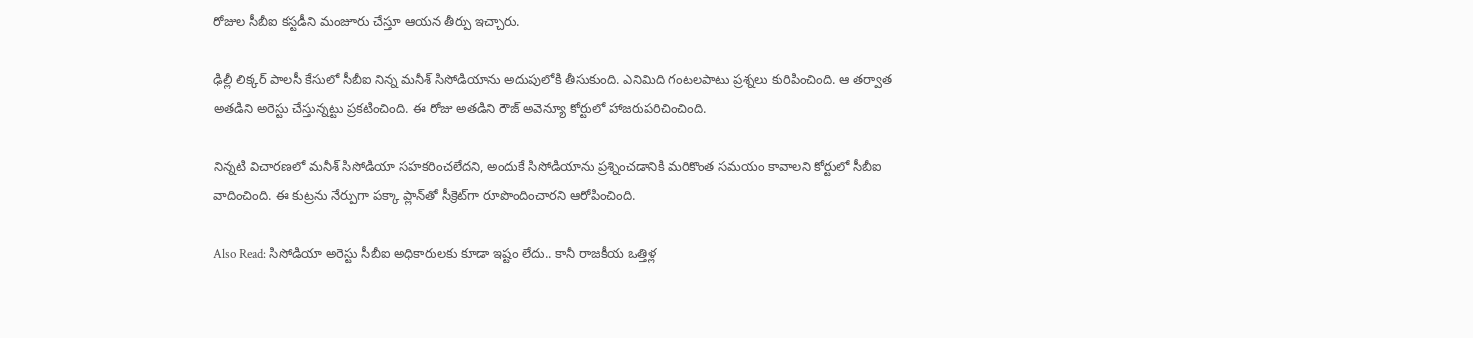రోజుల సీబీఐ కస్టడీని మంజూరు చేస్తూ ఆయన తీర్పు ఇచ్చారు.

ఢిల్లీ లిక్కర్ పాలసీ కేసులో సీబీఐ నిన్న మనీశ్ సిసోడియాను అదుపులోకి తీసుకుంది. ఎనిమిది గంటలపాటు ప్రశ్నలు కురిపించింది. ఆ తర్వాత అతడిని అరెస్టు చేస్తున్నట్టు ప్రకటించింది. ఈ రోజు అతడిని రౌజ్ అవెన్యూ కోర్టులో హాజరుపరిచించింది.

నిన్నటి విచారణలో మనీశ్ సిసోడియా సహకరించలేదని, అందుకే సిసోడియాను ప్రశ్నించడానికి మరికొంత సమయం కావాలని కోర్టులో సీబీఐ వాదించింది. ఈ కుట్రను నేర్పుగా పక్కా ప్లాన్‌తో సీక్రెట్‌గా రూపొందించారని ఆరోపించింది.

Also Read: సిసోడియా అరెస్టు సీబీఐ అధికారులకు కూడా ఇష్టం లేదు.. కానీ రాజకీయ ఒత్తిళ్ల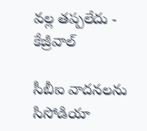వల్ల తప్పలేదు - కేజ్రీవాల్

సీబీఐ వాదనలను సిసోడియా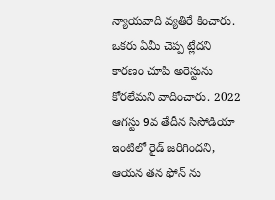న్యాయవాది వ్యతిరే కించారు. ఒకరు ఏమీ చెప్ప ట్లేదని కారణం చూపి అరెస్టును కోరలేమని వాదించారు. 2022 ఆగస్టు 9వ తేదీన సిసోడియా ఇంటిలో రైడ్ జరిగిందని, ఆయన తన ఫోన్‌ ను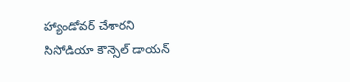హ్యాండోవర్ చేశారని సిసోడియా కౌన్సెల్ డాయన్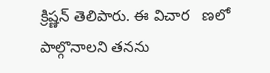క్రిష్ణన్ తెలిపారు. ఈ విచార   ణలో పాల్గొనాలని తనను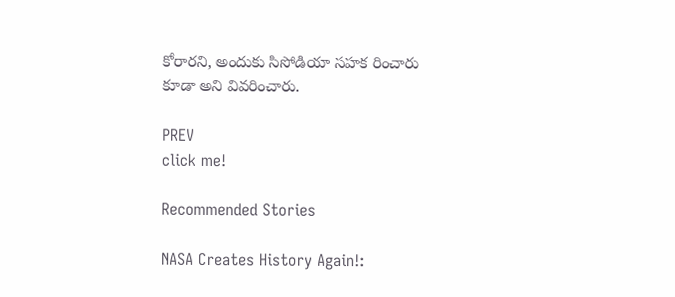కోరారని, అందుకు సిసోడియా సహక రించారు కూడా అని వివరించారు.

PREV
click me!

Recommended Stories

NASA Creates History Again!: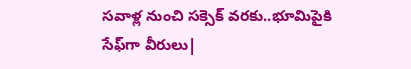సవాళ్ల నుంచి సక్సెక్ వరకు..భూమిపైకి సేఫ్‍గా వీరులు|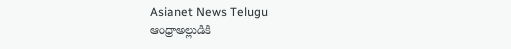Asianet News Telugu
ఆంధ్రాఅల్లుడికి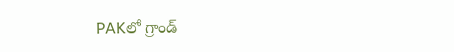PAKలో గ్రాండ్‌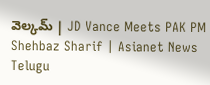వెల్కమ్‌ | JD Vance Meets PAK PM Shehbaz Sharif | Asianet News Telugu